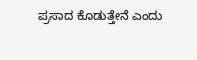ಪ್ರಸಾದ ಕೊಡುತ್ತೇನೆ ಎಂದು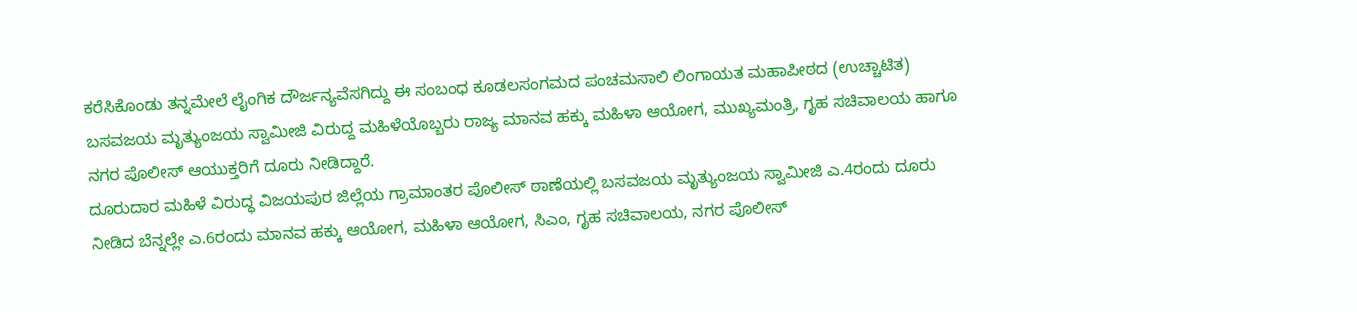ಕರೆಸಿಕೊಂಡು ತನ್ನಮೇಲೆ ಲೈಂಗಿಕ ದೌರ್ಜನ್ಯವೆಸಗಿದ್ದು ಈ ಸಂಬಂಧ ಕೂಡಲಸಂಗಮದ ಪಂಚಮಸಾಲಿ ಲಿಂಗಾಯತ ಮಹಾಪೀಠದ (ಉಚ್ಚಾಟಿತ) ಬಸವಜಯ ಮೃತ್ಯುಂಜಯ ಸ್ವಾಮೀಜಿ ವಿರುದ್ದ ಮಹಿಳೆಯೊಬ್ಬರು ರಾಜ್ಯ ಮಾನವ ಹಕ್ಕು ಮಹಿಳಾ ಆಯೋಗ, ಮುಖ್ಯಮಂತ್ರಿ, ಗೃಹ ಸಚಿವಾಲಯ ಹಾಗೂ ನಗರ ಪೊಲೀಸ್ ಆಯುಕ್ತರಿಗೆ ದೂರು ನೀಡಿದ್ದಾರೆ.
ದೂರುದಾರ ಮಹಿಳೆ ವಿರುದ್ಧ ವಿಜಯಪುರ ಜಿಲ್ಲೆಯ ಗ್ರಾಮಾಂತರ ಪೊಲೀಸ್ ಠಾಣೆಯಲ್ಲಿ ಬಸವಜಯ ಮೃತ್ಯುಂಜಯ ಸ್ವಾಮೀಜಿ ಎ.4ರಂದು ದೂರು ನೀಡಿದ ಬೆನ್ನಲ್ಲೇ ಎ.6ರಂದು ಮಾನವ ಹಕ್ಕು ಆಯೋಗ, ಮಹಿಳಾ ಆಯೋಗ, ಸಿಎಂ, ಗೃಹ ಸಚಿವಾಲಯ, ನಗರ ಪೊಲೀಸ್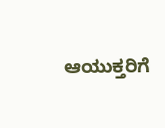ಆಯುಕ್ತರಿಗೆ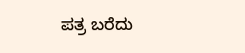ಪತ್ರ ಬರೆದು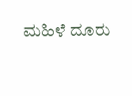ಮಹಿಳೆ ದೂರು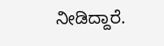ನೀಡಿದ್ದಾರೆ.